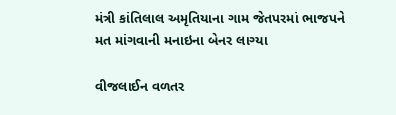મંત્રી કાંતિલાલ અમૃતિયાના ગામ જેતપરમાં ભાજપને મત માંગવાની મનાઇના બેનર લાગ્યા

વીજલાઈન વળતર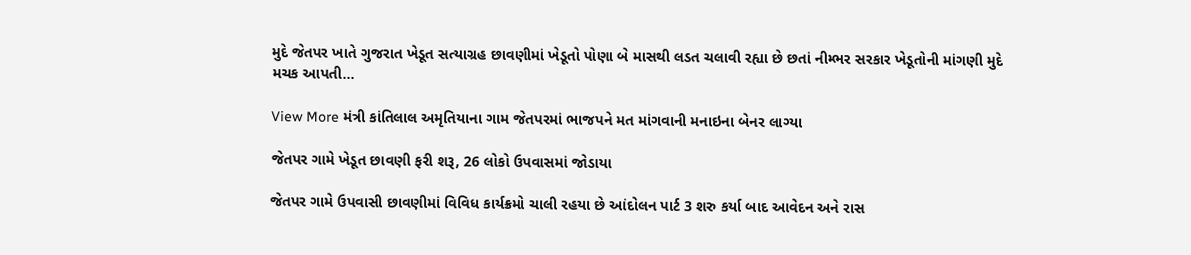મુદે જેતપર ખાતે ગુજરાત ખેડૂત સત્યાગ્રહ છાવણીમાં ખેડૂતો પોણા બે માસથી લડત ચલાવી રહ્યા છે છતાં નીમ્ભર સરકાર ખેડૂતોની માંગણી મુદે મચક આપતી…

View More મંત્રી કાંતિલાલ અમૃતિયાના ગામ જેતપરમાં ભાજપને મત માંગવાની મનાઇના બેનર લાગ્યા

જેતપર ગામે ખેડૂત છાવણી ફરી શરૂ, 26 લોકો ઉપવાસમાં જોડાયા

જેતપર ગામે ઉપવાસી છાવણીમાં વિવિધ કાર્યક્રમો ચાલી રહયા છે આંદોલન પાર્ટ 3 શરુ કર્યા બાદ આવેદન અને રાસ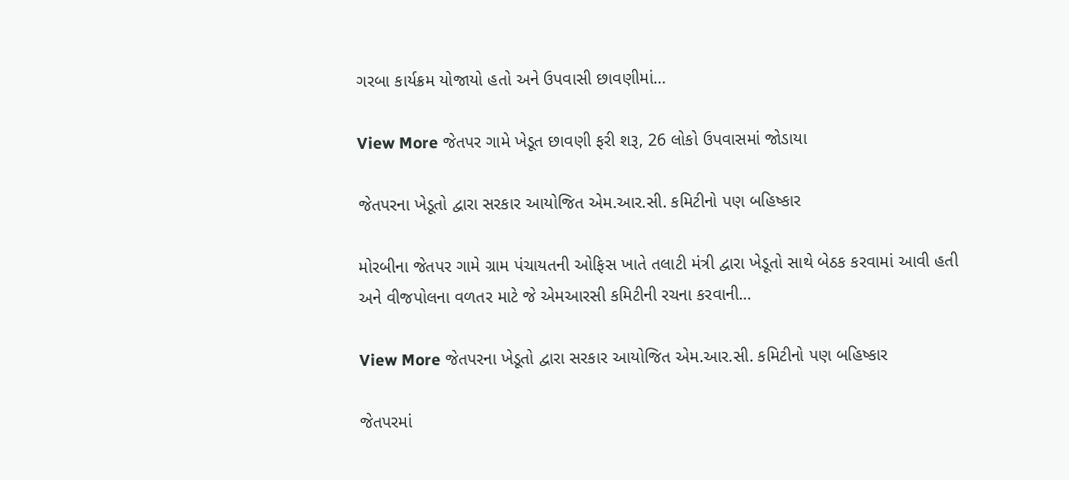ગરબા કાર્યક્રમ યોજાયો હતો અને ઉપવાસી છાવણીમાં…

View More જેતપર ગામે ખેડૂત છાવણી ફરી શરૂ, 26 લોકો ઉપવાસમાં જોડાયા

જેતપરના ખેડૂતો દ્વારા સરકાર આયોજિત એમ.આર.સી. કમિટીનો પણ બહિષ્કાર

મોરબીના જેતપર ગામે ગ્રામ પંચાયતની ઓફિસ ખાતે તલાટી મંત્રી દ્વારા ખેડૂતો સાથે બેઠક કરવામાં આવી હતી અને વીજપોલના વળતર માટે જે એમઆરસી કમિટીની રચના કરવાની…

View More જેતપરના ખેડૂતો દ્વારા સરકાર આયોજિત એમ.આર.સી. કમિટીનો પણ બહિષ્કાર

જેતપરમાં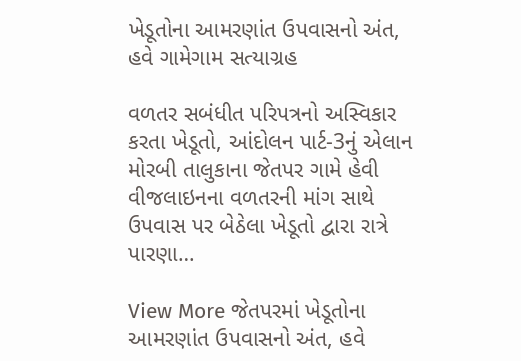ખેડૂતોના આમરણાંત ઉપવાસનો અંત, હવે ગામેગામ સત્યાગ્રહ

વળતર સબંધીત પરિપત્રનો અસ્વિકાર કરતા ખેડૂતો, આંદોલન પાર્ટ-3નું એલાન મોરબી તાલુકાના જેતપર ગામે હેવી વીજલાઇનના વળતરની માંગ સાથે ઉપવાસ પર બેઠેલા ખેડૂતો દ્વારા રાત્રે પારણા…

View More જેતપરમાં ખેડૂતોના આમરણાંત ઉપવાસનો અંત, હવે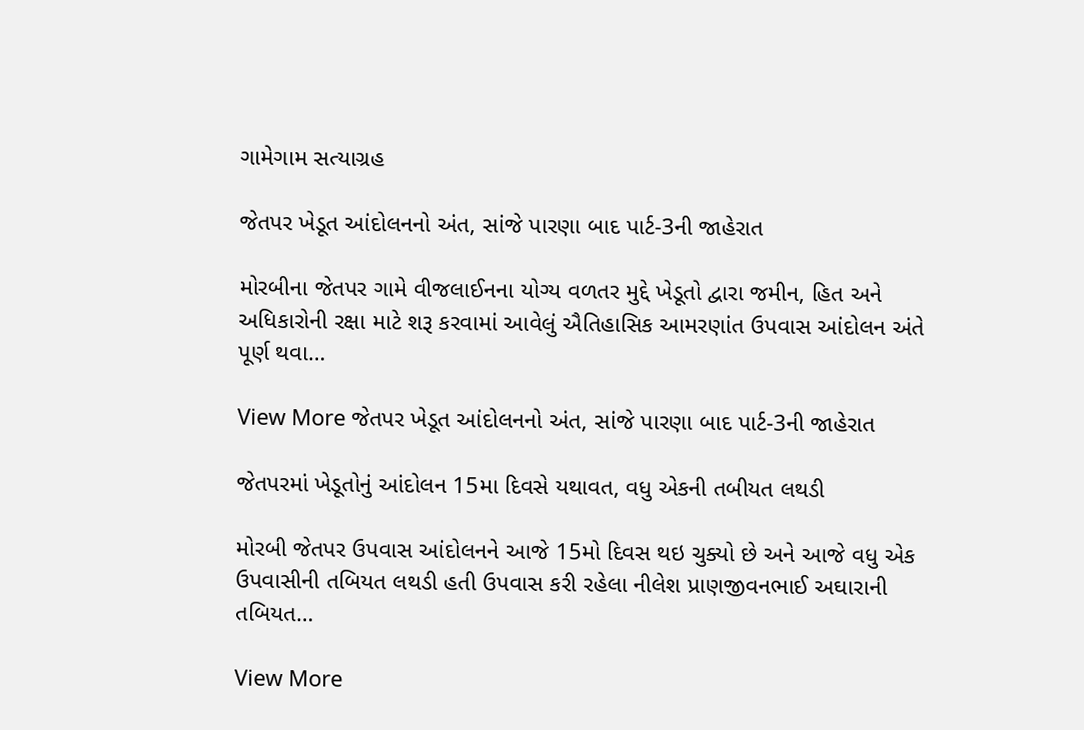ગામેગામ સત્યાગ્રહ

જેતપર ખેડૂત આંદોલનનો અંત, સાંજે પારણા બાદ પાર્ટ-3ની જાહેરાત

મોરબીના જેતપર ગામે વીજલાઈનના યોગ્ય વળતર મુદ્દે ખેડૂતો દ્વારા જમીન, હિત અને અધિકારોની રક્ષા માટે શરૂ કરવામાં આવેલું ઐતિહાસિક આમરણાંત ઉપવાસ આંદોલન અંતે પૂર્ણ થવા…

View More જેતપર ખેડૂત આંદોલનનો અંત, સાંજે પારણા બાદ પાર્ટ-3ની જાહેરાત

જેતપરમાં ખેડૂતોનું આંદોલન 15મા દિવસે યથાવત, વધુ એકની તબીયત લથડી

મોરબી જેતપર ઉપવાસ આંદોલનને આજે 15મો દિવસ થઇ ચુક્યો છે અને આજે વધુ એક ઉપવાસીની તબિયત લથડી હતી ઉપવાસ કરી રહેલા નીલેશ પ્રાણજીવનભાઈ અઘારાની તબિયત…

View More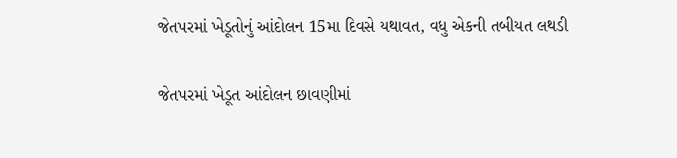જેતપરમાં ખેડૂતોનું આંદોલન 15મા દિવસે યથાવત, વધુ એકની તબીયત લથડી

જેતપરમાં ખેડૂત આંદોલન છાવણીમાં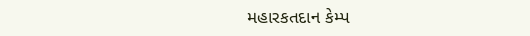મહારકતદાન કેમ્પ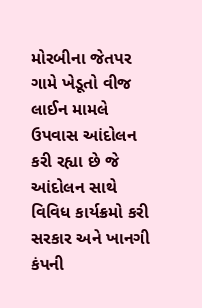મોરબીના જેતપર ગામે ખેડૂતો વીજ લાઈન મામલે ઉપવાસ આંદોલન કરી રહ્યા છે જે આંદોલન સાથે વિવિધ કાર્યક્રમો કરી સરકાર અને ખાનગી કંપની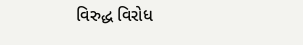વિરુદ્ધ વિરોધ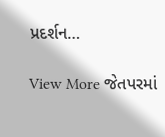પ્રદર્શન…

View More જેતપરમાં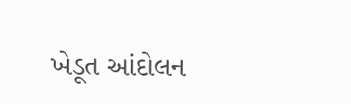ખેડૂત આંદોલન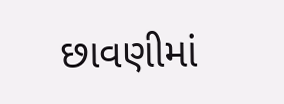છાવણીમાં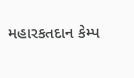મહારકતદાન કેમ્પ